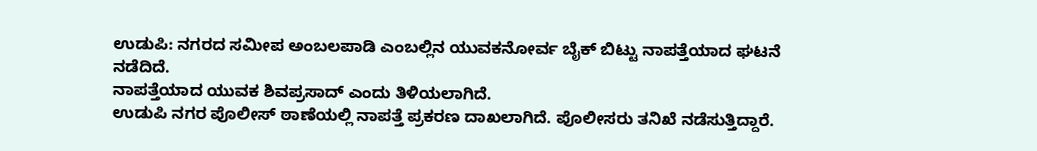ಉಡುಪಿ: ನಗರದ ಸಮೀಪ ಅಂಬಲಪಾಡಿ ಎಂಬಲ್ಲಿನ ಯುವಕನೋರ್ವ ಬೈಕ್ ಬಿಟ್ಟು ನಾಪತ್ತೆಯಾದ ಘಟನೆ ನಡೆದಿದೆ.
ನಾಪತ್ತೆಯಾದ ಯುವಕ ಶಿವಪ್ರಸಾದ್ ಎಂದು ತಿಳಿಯಲಾಗಿದೆ.
ಉಡುಪಿ ನಗರ ಪೊಲೀಸ್ ಠಾಣೆಯಲ್ಲಿ ನಾಪತ್ತೆ ಪ್ರಕರಣ ದಾಖಲಾಗಿದೆ. ಪೊಲೀಸರು ತನಿಖೆ ನಡೆಸುತ್ತಿದ್ದಾರೆ.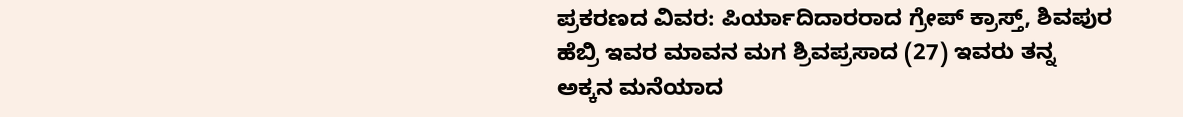ಪ್ರಕರಣದ ವಿವರ: ಪಿರ್ಯಾದಿದಾರರಾದ ಗ್ರೇಪ್ ಕ್ರಾಸ್ತ್, ಶಿವಪುರ ಹೆಬ್ರಿ ಇವರ ಮಾವನ ಮಗ ಶ್ರಿವಪ್ರಸಾದ (27) ಇವರು ತನ್ನ ಅಕ್ಕನ ಮನೆಯಾದ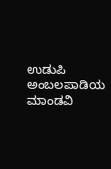ಉಡುಪಿ ಅಂಬಲಪಾಡಿಯ ಮಾಂಡವಿ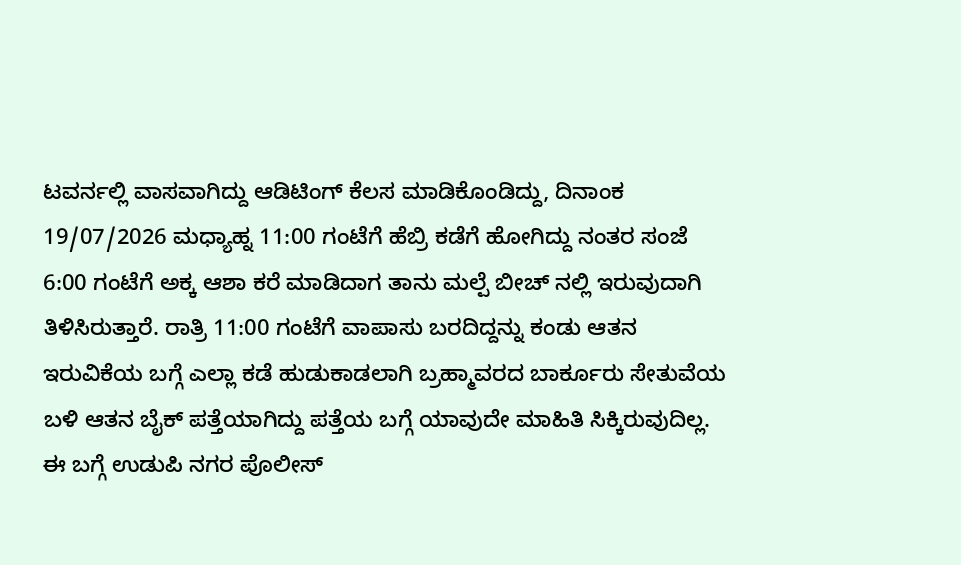ಟವರ್ನಲ್ಲಿ ವಾಸವಾಗಿದ್ದು ಆಡಿಟಿಂಗ್ ಕೆಲಸ ಮಾಡಿಕೊಂಡಿದ್ದು, ದಿನಾಂಕ 19/07/2026 ಮಧ್ಯಾಹ್ನ 11:00 ಗಂಟೆಗೆ ಹೆಬ್ರಿ ಕಡೆಗೆ ಹೋಗಿದ್ದು ನಂತರ ಸಂಜೆ 6:00 ಗಂಟೆಗೆ ಅಕ್ಕ ಆಶಾ ಕರೆ ಮಾಡಿದಾಗ ತಾನು ಮಲ್ಪೆ ಬೀಚ್ ನಲ್ಲಿ ಇರುವುದಾಗಿ ತಿಳಿಸಿರುತ್ತಾರೆ. ರಾತ್ರಿ 11:00 ಗಂಟೆಗೆ ವಾಪಾಸು ಬರದಿದ್ದನ್ನು ಕಂಡು ಆತನ ಇರುವಿಕೆಯ ಬಗ್ಗೆ ಎಲ್ಲಾ ಕಡೆ ಹುಡುಕಾಡಲಾಗಿ ಬ್ರಹ್ಮಾವರದ ಬಾರ್ಕೂರು ಸೇತುವೆಯ ಬಳಿ ಆತನ ಬೈಕ್ ಪತ್ತೆಯಾಗಿದ್ದು ಪತ್ತೆಯ ಬಗ್ಗೆ ಯಾವುದೇ ಮಾಹಿತಿ ಸಿಕ್ಕಿರುವುದಿಲ್ಲ.
ಈ ಬಗ್ಗೆ ಉಡುಪಿ ನಗರ ಪೊಲೀಸ್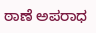ಠಾಣೆ ಅಪರಾಧ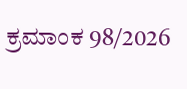ಕ್ರಮಾಂಕ 98/2026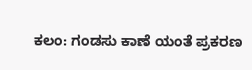ಕಲಂ: ಗಂಡಸು ಕಾಣೆ ಯಂತೆ ಪ್ರಕರಣ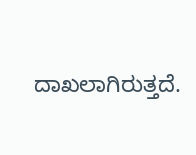ದಾಖಲಾಗಿರುತ್ತದೆ.